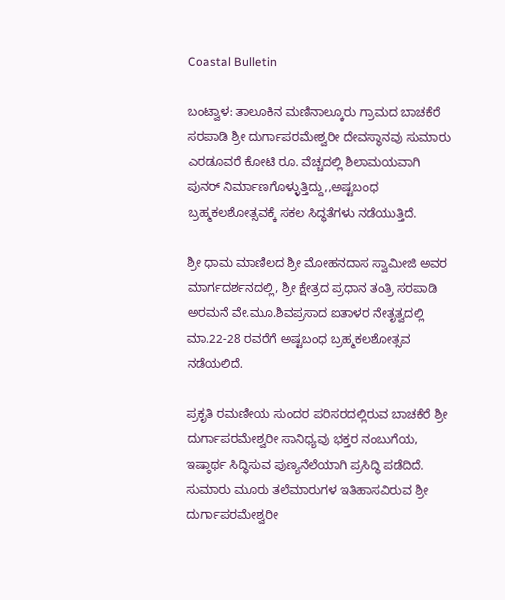Coastal Bulletin

ಬಂಟ್ವಾಳ: ತಾಲೂಕಿನ ಮಣಿನಾಲ್ಕೂರು ಗ್ರಾಮದ ಬಾಚಕೆರೆ ಸರಪಾಡಿ ಶ್ರೀ ದುರ್ಗಾಪರಮೇಶ್ವರೀ ದೇವಸ್ಥಾನವು ಸುಮಾರು ಎರಡೂವರೆ ಕೋಟಿ ರೂ. ವೆಚ್ಚದಲ್ಲಿ ಶಿಲಾಮಯವಾಗಿ ಪುನರ್ ನಿರ್ಮಾಣಗೊಳ್ಳುತ್ತಿದ್ದು,,ಅಷ್ಟಬಂಧ ಬ್ರಹ್ಮಕಲಶೋತ್ಸವಕ್ಕೆ ಸಕಲ ಸಿದ್ಧತೆಗಳು ನಡೆಯುತ್ತಿದೆ.

ಶ್ರೀ ಧಾಮ ಮಾಣಿಲದ ಶ್ರೀ ಮೋಹನದಾಸ ಸ್ವಾಮೀಜಿ ಅವರ ಮಾರ್ಗದರ್ಶನದಲ್ಲಿ, ಶ್ರೀ ಕ್ಷೇತ್ರದ ಪ್ರಧಾನ ತಂತ್ರಿ ಸರಪಾಡಿ ಅರಮನೆ ವೇ.ಮೂ.ಶಿವಪ್ರಸಾದ ಐತಾಳರ ನೇತೃತ್ವದಲ್ಲಿ ಮಾ.22-28 ರವರೆಗೆ ಅಷ್ಟಬಂಧ ಬ್ರಹ್ಮಕಲಶೋತ್ಸವ ನಡೆಯಲಿದೆ.

ಪ್ರಕೃತಿ ರಮಣೀಯ ಸುಂದರ ಪರಿಸರದಲ್ಲಿರುವ ಬಾಚಕೆರೆ ಶ್ರೀ ದುರ್ಗಾಪರಮೇಶ್ವರೀ ಸಾನಿಧ್ಯವು ಭಕ್ತರ ನಂಬುಗೆಯ, ಇಷ್ಠಾರ್ಥ ಸಿದ್ಧಿಸುವ ಪುಣ್ಯನೆಲೆಯಾಗಿ ಪ್ರಸಿದ್ಧಿ ಪಡೆದಿದೆ. ಸುಮಾರು ಮೂರು ತಲೆಮಾರುಗಳ ಇತಿಹಾಸವಿರುವ ಶ್ರೀ ದುರ್ಗಾಪರಮೇಶ್ವರೀ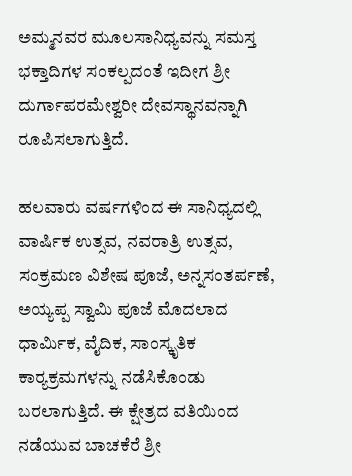ಅಮ್ಮನವರ ಮೂಲಸಾನಿಧ್ಯವನ್ನು ಸಮಸ್ತ ಭಕ್ತಾದಿಗಳ ಸಂಕಲ್ಪದಂತೆ ಇದೀಗ ಶ್ರೀ ದುರ್ಗಾಪರಮೇಶ್ವರೀ ದೇವಸ್ಥಾನವನ್ನಾಗಿ ರೂಪಿಸಲಾಗುತ್ತಿದೆ.

ಹಲವಾರು ವರ್ಷಗಳಿಂದ ಈ ಸಾನಿಧ್ಯದಲ್ಲಿ ವಾರ್ಷಿಕ ಉತ್ಸವ, ನವರಾತ್ರಿ ಉತ್ಸವ, ಸಂಕ್ರಮಣ ವಿಶೇಷ ಪೂಜೆ, ಅನ್ನಸಂತರ್ಪಣೆ, ಅಯ್ಯಪ್ಪ ಸ್ವಾಮಿ ಪೂಜೆ ಮೊದಲಾದ ಧಾರ್ಮಿಕ, ವೈದಿಕ, ಸಾಂಸ್ಕೃತಿಕ ಕಾರ‍್ಯಕ್ರಮಗಳನ್ನು ನಡೆಸಿಕೊಂಡು ಬರಲಾಗುತ್ತಿದೆ. ಈ ಕ್ಷೇತ್ರದ ವತಿಯಿಂದ ನಡೆಯುವ ಬಾಚಕೆರೆ ಶ್ರೀ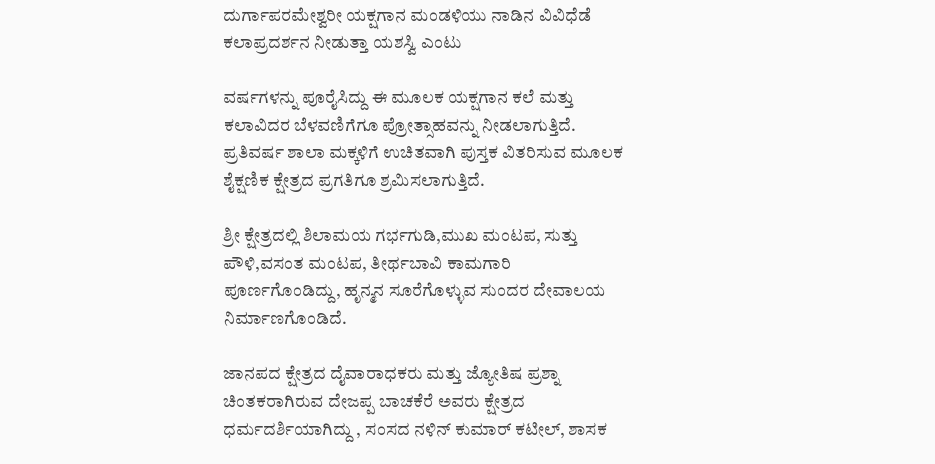ದುರ್ಗಾಪರಮೇಶ್ವರೀ ಯಕ್ಷಗಾನ ಮಂಡಳಿಯು ನಾಡಿನ ವಿವಿಧೆಡೆ ಕಲಾಪ್ರದರ್ಶನ ನೀಡುತ್ತಾ ಯಶಸ್ವಿ ಎಂಟು

ವರ್ಷಗಳನ್ನು ಪೂರೈಸಿದ್ದು ಈ ಮೂಲಕ ಯಕ್ಷಗಾನ ಕಲೆ ಮತ್ತು ಕಲಾವಿದರ ಬೆಳವಣಿಗೆಗೂ ಪ್ರೋತ್ಸಾಹವನ್ನು ನೀಡಲಾಗುತ್ತಿದೆ. ಪ್ರತಿವರ್ಷ ಶಾಲಾ ಮಕ್ಕಳಿಗೆ ಉಚಿತವಾಗಿ ಪುಸ್ತಕ ವಿತರಿಸುವ ಮೂಲಕ ಶೈಕ್ಷಣಿಕ ಕ್ಷೇತ್ರದ ಪ್ರಗತಿಗೂ ಶ್ರಮಿಸಲಾಗುತ್ತಿದೆ.

ಶ್ರೀ ಕ್ಷೇತ್ರದಲ್ಲಿ ಶಿಲಾಮಯ ಗರ್ಭಗುಡಿ,ಮುಖ ಮಂಟಪ, ಸುತ್ತು ಪೌಳಿ,ವಸಂತ ಮಂಟಪ, ತೀರ್ಥಬಾವಿ ಕಾಮಗಾರಿ ಪೂರ್ಣಗೊಂಡಿದ್ದು, ಹೃನ್ಮನ ಸೂರೆಗೊಳ್ಳುವ ಸುಂದರ ದೇವಾಲಯ ನಿರ್ಮಾಣಗೊಂಡಿದೆ.

ಜಾನಪದ ಕ್ಷೇತ್ರದ ದೈವಾರಾಧಕರು ಮತ್ತು ಜ್ಯೋತಿಷ ಪ್ರಶ್ನಾ ಚಿಂತಕರಾಗಿರುವ ದೇಜಪ್ಪ ಬಾಚಕೆರೆ ಅವರು ಕ್ಷೇತ್ರದ ಧರ್ಮದರ್ಶಿಯಾಗಿದ್ದು , ಸಂಸದ ನಳಿನ್ ಕುಮಾರ್ ಕಟೀಲ್, ಶಾಸಕ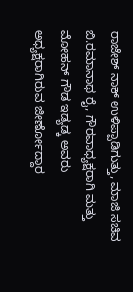ರಾಜೇಶ್ ನಾಕ್ ಉಳಿಪ್ಪಾಡಿಗುತ್ತು, ಮಾಜಿ ಸಚಿವ ಬಿ.ರಮಾನಾಥ ರೈ, ಗೌರವಾಧ್ಯಕ್ಷರಾಗಿ ಮತ್ತು ಮೋಹನ್ ಗೌಡ ಇಡ್ಯಡ್ಕ ಅವರು ಅಧ್ಯಕ್ಷರಾಗಿರುವ ಜೀರ್ಣೋದ್ದಾರ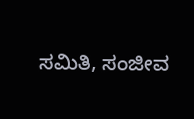ಸಮಿತಿ, ಸಂಜೀವ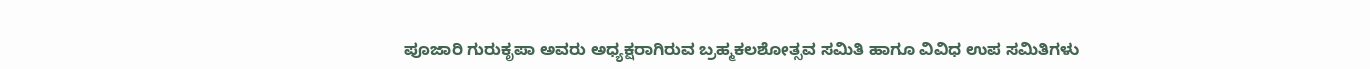ಪೂಜಾರಿ ಗುರುಕೃಪಾ ಅವರು ಅಧ್ಯಕ್ಷರಾಗಿರುವ ಬ್ರಹ್ಮಕಲಶೋತ್ಸವ ಸಮಿತಿ ಹಾಗೂ ವಿವಿಧ ಉಪ ಸಮಿತಿಗಳು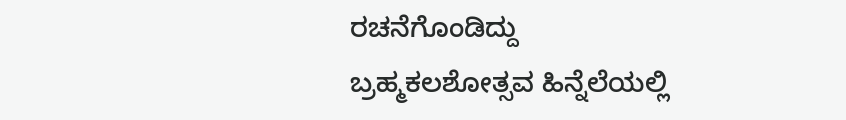ರಚನೆಗೊಂಡಿದ್ದು ಬ್ರಹ್ಮಕಲಶೋತ್ಸವ ಹಿನ್ನೆಲೆಯಲ್ಲಿ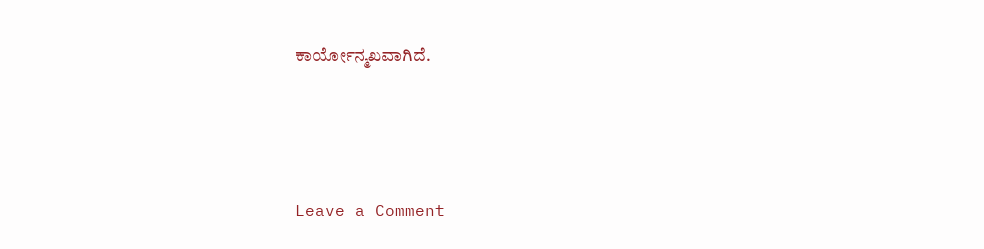ಕಾರ್ಯೋನ್ಮಖವಾಗಿದೆ.




Leave a Comment